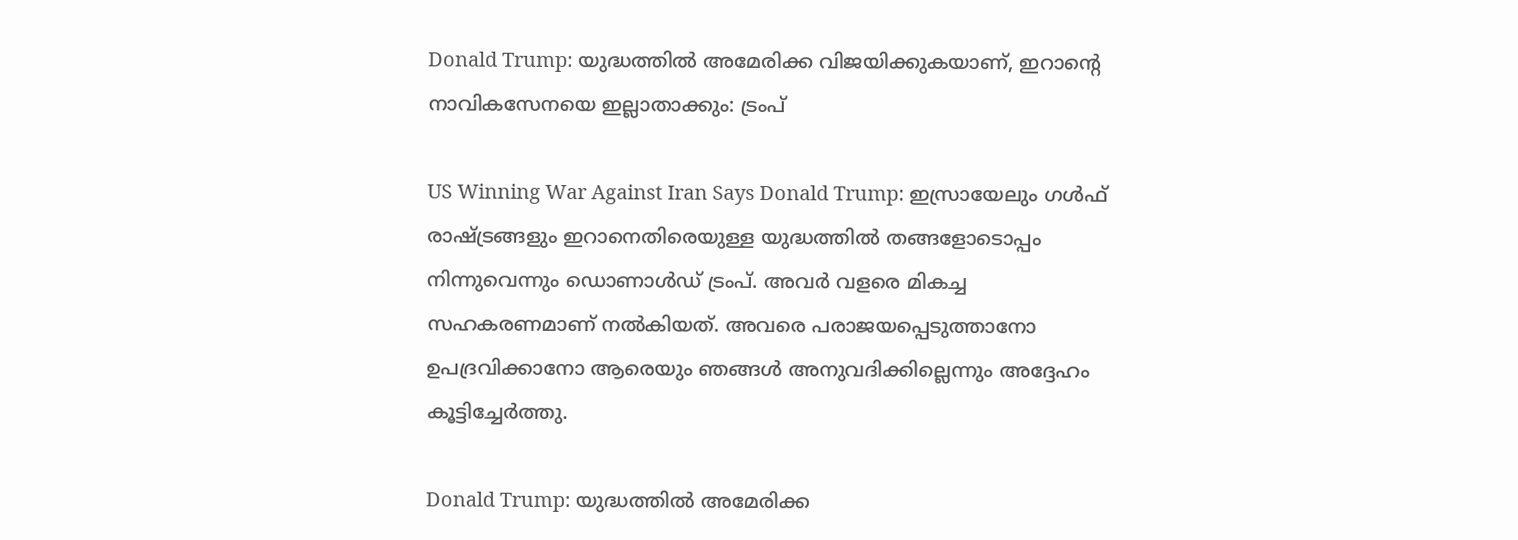Donald Trump: യുദ്ധത്തില്‍ അമേരിക്ക വിജയിക്കുകയാണ്, ഇറാന്റെ നാവികസേനയെ ഇല്ലാതാക്കും: ട്രംപ്

US Winning War Against Iran Says Donald Trump: ഇസ്രായേലും ഗള്‍ഫ് രാഷ്ട്രങ്ങളും ഇറാനെതിരെയുള്ള യുദ്ധത്തില്‍ തങ്ങളോടൊപ്പം നിന്നുവെന്നും ഡൊണാള്‍ഡ് ട്രംപ്. അവര്‍ വളരെ മികച്ച സഹകരണമാണ് നല്‍കിയത്. അവരെ പരാജയപ്പെടുത്താനോ ഉപദ്രവിക്കാനോ ആരെയും ഞങ്ങള്‍ അനുവദിക്കില്ലെന്നും അദ്ദേഹം കൂട്ടിച്ചേര്‍ത്തു.

Donald Trump: യുദ്ധത്തില്‍ അമേരിക്ക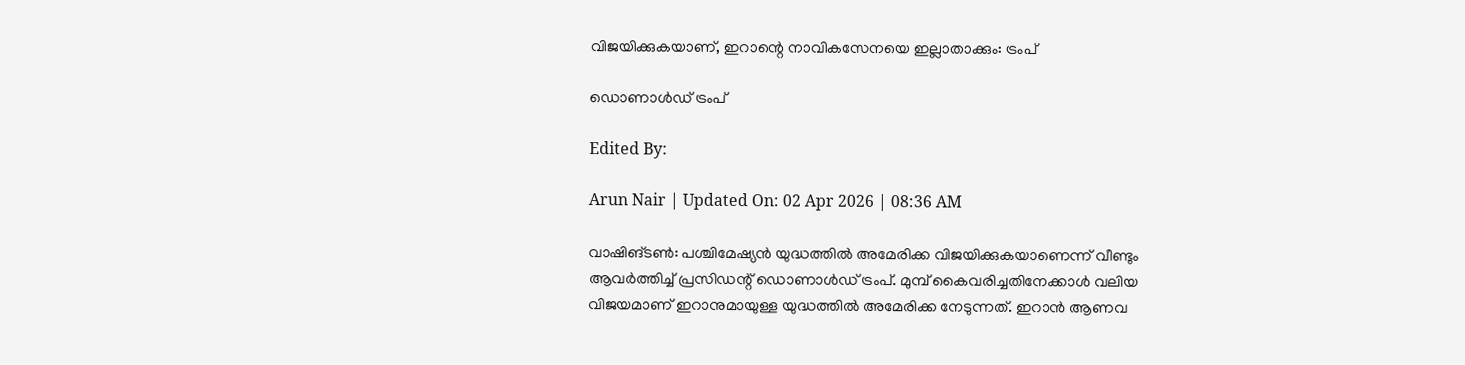വിജയിക്കുകയാണ്, ഇറാന്റെ നാവികസേനയെ ഇല്ലാതാക്കും: ട്രംപ്

ഡൊണാൾഡ് ട്രംപ്

Edited By:

Arun Nair | Updated On: 02 Apr 2026 | 08:36 AM

വാഷിങ്ടണ്‍: പശ്ചിമേഷ്യന്‍ യുദ്ധത്തില്‍ അമേരിക്ക വിജയിക്കുകയാണെന്ന് വീണ്ടും ആവര്‍ത്തിച്ച് പ്രസിഡന്റ് ഡൊണാള്‍ഡ് ട്രംപ്. മുമ്പ് കൈവരിച്ചതിനേക്കാള്‍ വലിയ വിജയമാണ് ഇറാനുമായുള്ള യുദ്ധത്തില്‍ അമേരിക്ക നേടുന്നത്. ഇറാന്‍ ആണവ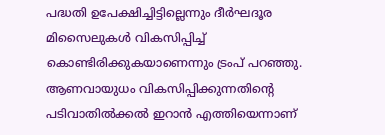പദ്ധതി ഉപേക്ഷിച്ചിട്ടില്ലെന്നും ദീര്‍ഘദൂര മിസൈലുകള്‍ വികസിപ്പിച്ച് കൊണ്ടിരിക്കുകയാണെന്നും ട്രംപ് പറഞ്ഞു. ആണവായുധം വികസിപ്പിക്കുന്നതിന്റെ പടിവാതില്‍ക്കല്‍ ഇറാന്‍ എത്തിയെന്നാണ്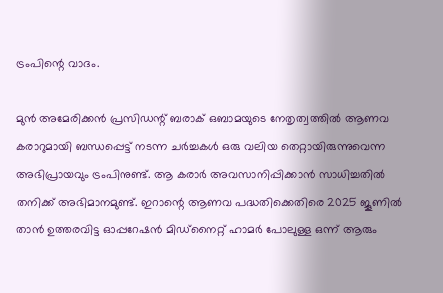ട്രംപിന്റെ വാദം.

മുന്‍ അമേരിക്കന്‍ പ്രസിഡന്റ് ബരാക് ഒബാമയുടെ നേതൃത്വത്തില്‍ ആണവ കരാറുമായി ബന്ധപ്പെട്ട് നടന്ന ചര്‍ച്ചകള്‍ ഒരു വലിയ തെറ്റായിരുന്നുവെന്ന അഭിപ്രായവും ട്രംപിനുണ്ട്. ആ കരാര്‍ അവസാനിപ്പിക്കാന്‍ സാധിച്ചതില്‍ തനിക്ക് അഭിമാനമുണ്ട്. ഇറാന്റെ ആണവ പദ്ധതിക്കെതിരെ 2025 ജൂണില്‍ താന്‍ ഉത്തരവിട്ട ഓപ്പറേഷന്‍ മിഡ്‌നൈറ്റ് ഹാമര്‍ പോലുള്ള ഒന്ന് ആരും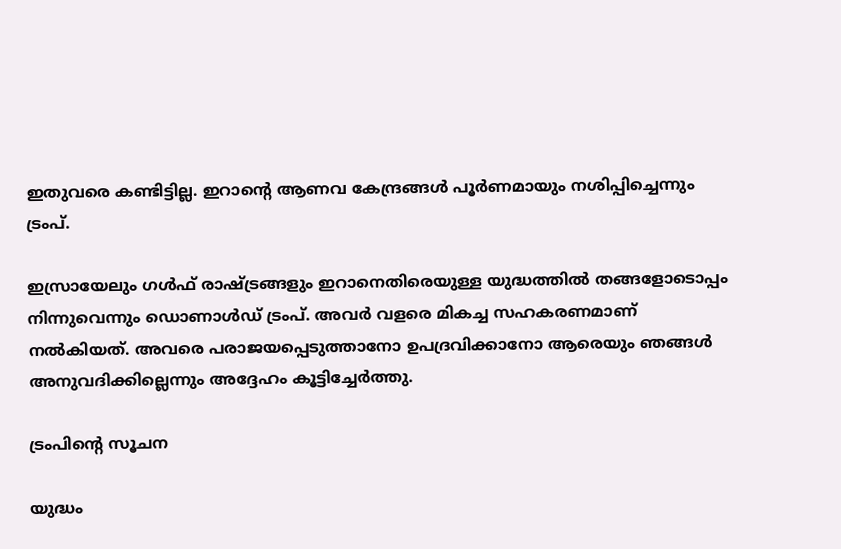ഇതുവരെ കണ്ടിട്ടില്ല. ഇറാന്റെ ആണവ കേന്ദ്രങ്ങള്‍ പൂര്‍ണമായും നശിപ്പിച്ചെന്നും ട്രംപ്.

ഇസ്രായേലും ഗള്‍ഫ് രാഷ്ട്രങ്ങളും ഇറാനെതിരെയുള്ള യുദ്ധത്തില്‍ തങ്ങളോടൊപ്പം നിന്നുവെന്നും ഡൊണാള്‍ഡ് ട്രംപ്. അവര്‍ വളരെ മികച്ച സഹകരണമാണ് നല്‍കിയത്. അവരെ പരാജയപ്പെടുത്താനോ ഉപദ്രവിക്കാനോ ആരെയും ഞങ്ങള്‍ അനുവദിക്കില്ലെന്നും അദ്ദേഹം കൂട്ടിച്ചേര്‍ത്തു.

ട്രംപിൻ്റെ സൂചന

യുദ്ധം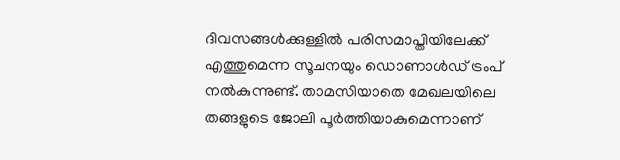ദിവസങ്ങള്‍ക്കുള്ളില്‍ പരിസമാപ്തിയിലേക്ക് എത്തുമെന്ന സൂചനയും ഡൊണാള്‍ഡ് ട്രംപ് നല്‍കുന്നുണ്ട്. താമസിയാതെ മേഖലയിലെ തങ്ങളുടെ ജോലി പൂര്‍ത്തിയാകുമെന്നാണ്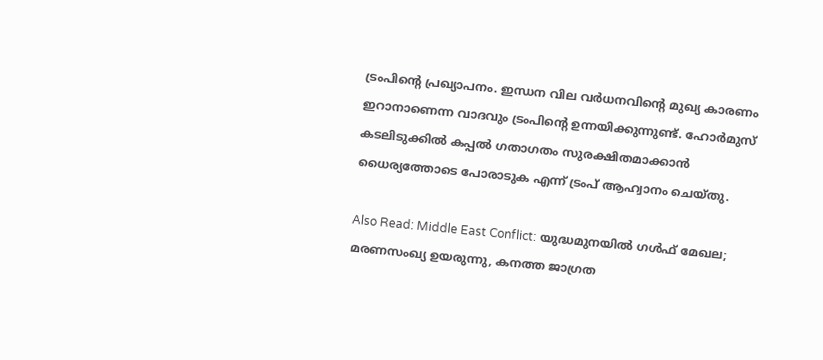ട്രംപിന്റെ പ്രഖ്യാപനം. ഇന്ധന വില വര്‍ധനവിന്റെ മുഖ്യ കാരണം ഇറാനാണെന്ന വാദവും ട്രംപിന്റെ ഉന്നയിക്കുന്നുണ്ട്. ഹോര്‍മുസ് കടലിടുക്കില്‍ കപ്പല്‍ ഗതാഗതം സുരക്ഷിതമാക്കാന്‍ ധൈര്യത്തോടെ പോരാടുക എന്ന് ട്രംപ് ആഹ്വാനം ചെയ്തു.

Also Read: Middle East Conflict: യുദ്ധമുനയില്‍ ഗള്‍ഫ് മേഖല; മരണസംഖ്യ ഉയരുന്നു, കനത്ത ജാഗ്രത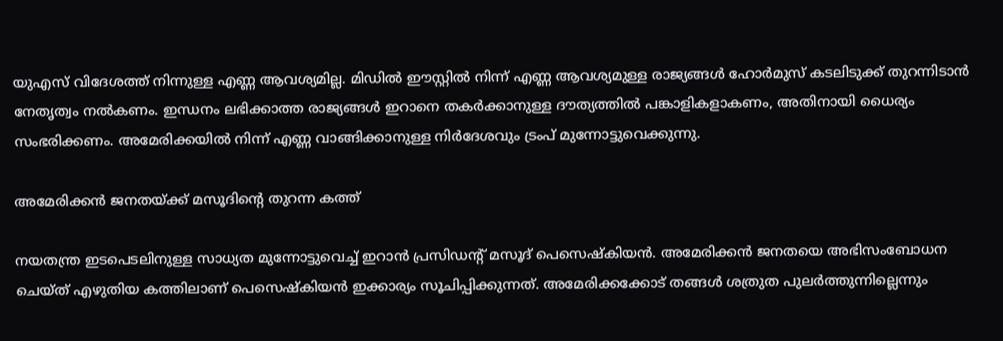യുഎസ് വിദേശത്ത് നിന്നുള്ള എണ്ണ ആവശ്യമില്ല. മിഡില്‍ ഈസ്റ്റില്‍ നിന്ന് എണ്ണ ആവശ്യമുള്ള രാജ്യങ്ങള്‍ ഹോര്‍മുസ് കടലിടുക്ക് തുറന്നിടാന്‍ നേതൃത്വം നല്‍കണം. ഇന്ധനം ലഭിക്കാത്ത രാജ്യങ്ങള്‍ ഇറാനെ തകര്‍ക്കാനുള്ള ദൗത്യത്തില്‍ പങ്കാളികളാകണം, അതിനായി ധൈര്യം സംഭരിക്കണം. അമേരിക്കയില്‍ നിന്ന് എണ്ണ വാങ്ങിക്കാനുള്ള നിര്‍ദേശവും ട്രംപ് മുന്നോട്ടുവെക്കുന്നു.

അമേരിക്കന്‍ ജനതയ്ക്ക് മസൂദിന്റെ തുറന്ന കത്ത്

നയതന്ത്ര ഇടപെടലിനുള്ള സാധ്യത മുന്നോട്ടുവെച്ച് ഇറാന്‍ പ്രസിഡന്റ് മസൂദ് പെസെഷ്‌കിയന്‍. അമേരിക്കന്‍ ജനതയെ അഭിസംബോധന ചെയ്ത് എഴുതിയ കത്തിലാണ് പെസെഷ്‌കിയന്‍ ഇക്കാര്യം സൂചിപ്പിക്കുന്നത്. അമേരിക്കക്കോട് തങ്ങള്‍ ശത്രുത പുലര്‍ത്തുന്നില്ലെന്നും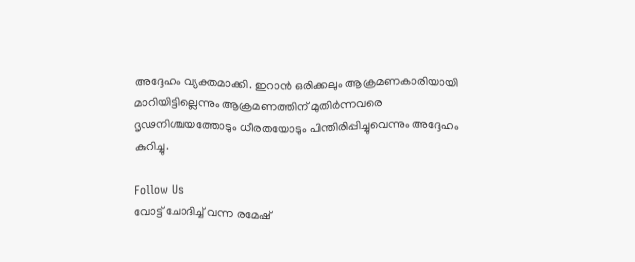അദ്ദേഹം വ്യക്തമാക്കി. ഇറാന്‍ ഒരിക്കലും ആക്രമണകാരിയായി മാറിയിട്ടില്ലെന്നും ആക്രമണത്തിന് മുതിര്‍ന്നവരെ ദൃഢനിശ്ചയത്തോടും ധീരതയോടും പിന്തിരിപ്പിച്ചുവെന്നും അദ്ദേഹം കുറിച്ചു.

Follow Us
വോട്ട് ചോദിച്ച് വന്ന രമേഷ്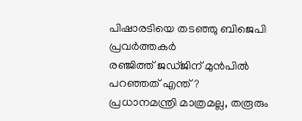പിഷാരടിയെ തടഞ്ഞു ബിജെപി പ്രവർത്തകർ
രഞ്ജിത്ത് ജഡ്ജിന് മുൻപിൽ പറഞ്ഞത് എന്ത്?
പ്രധാനമന്ത്രി മാത്രമല്ല, തരൂരും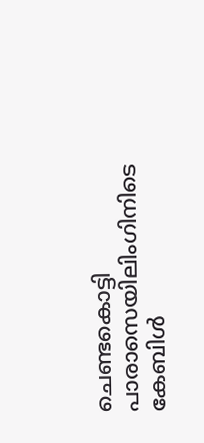ചെണ്ടകൊട്ടി
പാരാസെയിലിംഗിനിടെ കേബിള്‍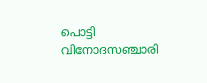പൊട്ടി വിനോദസഞ്ചാരി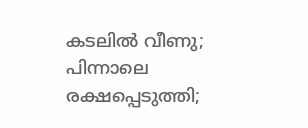കടലില്‍ വീണു; പിന്നാലെ രക്ഷപ്പെടുത്തി;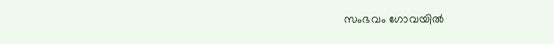സംഭവം ഗോവയില്‍